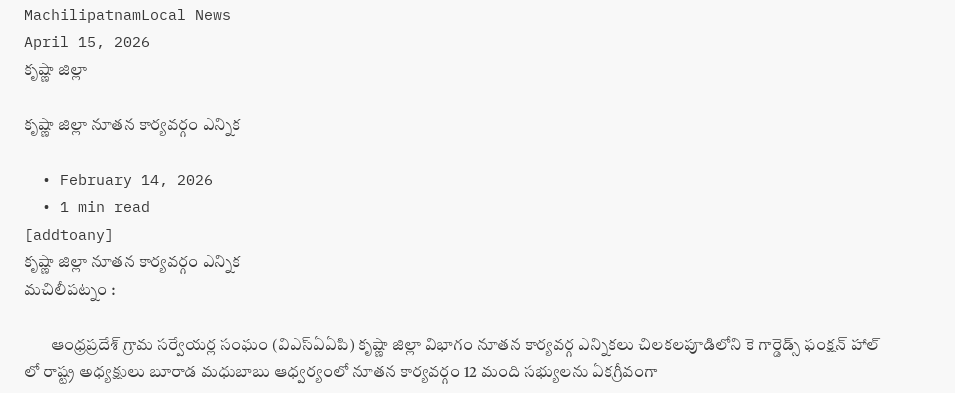MachilipatnamLocal News
April 15, 2026
కృష్ణా జిల్లా

కృష్ణా జిల్లా నూతన కార్యవర్గం ఎన్నిక

  • February 14, 2026
  • 1 min read
[addtoany]
కృష్ణా జిల్లా నూతన కార్యవర్గం ఎన్నిక
మచిలీపట్నం :

        ఆంధ్రప్రదేశ్ గ్రామ సర్వేయర్ల సంఘం (విఎస్ఏఏపి) కృష్ణా జిల్లా విభాగం నూతన కార్యవర్గ ఎన్నికలు చిలకలపూడిలోని కె గార్డెడ్స్ ఫంక్షన్ హాల్ లో రాష్ట్ర అధ్యక్షులు బూరాడ మధుబాబు ఆధ్వర్యంలో నూతన కార్యవర్గం 12 మంది సభ్యులను ఏకగ్రీవంగా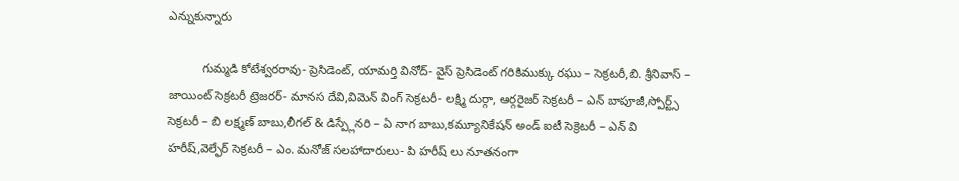ఎన్నుకున్నారు

          గుమ్మడి కోటేశ్వరరావు- ప్రెసిడెంట్, యామర్తి వినోద్- వైస్ ప్రెసిడెంట్ గరికిముక్కు రఘు – సెక్రటరీ,బి. శ్రీనివాస్ – జాయింట్ సెక్రటరీ ట్రెజరర్- మానస దేవి,విమెన్ వింగ్ సెక్రటరీ- లక్ష్మి దుర్గా, ఆర్గరైజర్ సెక్రటరీ – ఎన్ బాపూజీ,స్పోర్ట్స్ సెక్రటరీ – బి లక్ష్మణ్ బాబు,లీగల్ & డిస్ప్లేనరి – ఏ నాగ బాబు,కమ్యూనికేషన్ అండ్ ఐటీ సెక్రెటరీ – ఎన్ వి హరీష్,వెల్ఫేర్ సెక్రటరీ – ఎం. మనోజ్ సలహాదారులు- పి హరీష్ లు నూతనంగా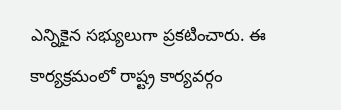ఎన్నికైన సభ్యులుగా ప్రకటించారు. ఈ కార్యక్రమంలో రాష్ట్ర కార్యవర్గం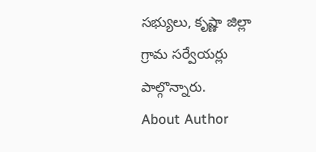సభ్యులు, కృష్ణా జిల్లా గ్రామ సర్వేయర్లు పాల్గొన్నారు.
About Author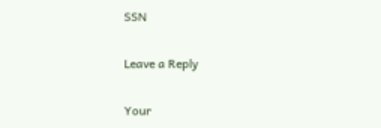SSN

Leave a Reply

Your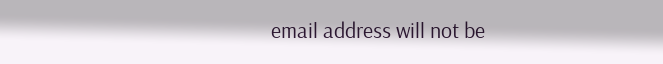email address will not be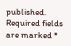published. Required fields are marked *